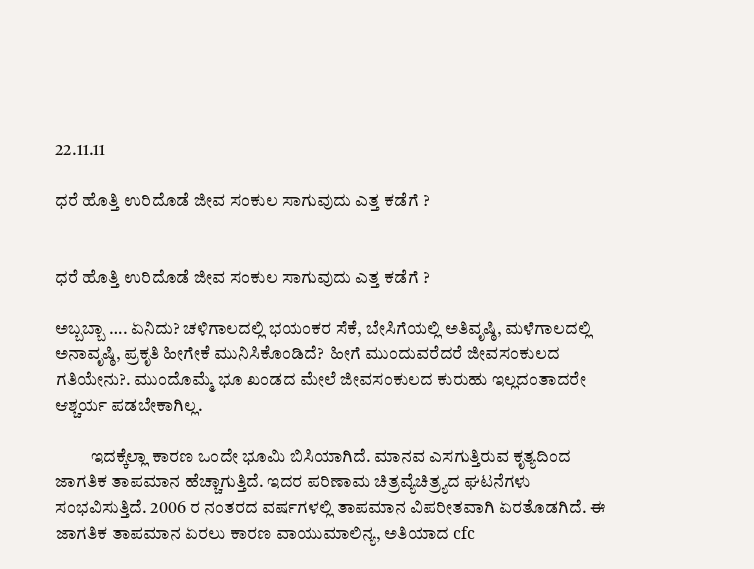22.11.11

ಧರೆ ಹೊತ್ತಿ ಉರಿದೊಡೆ ಜೀವ ಸಂಕುಲ ಸಾಗುವುದು ಎತ್ತ ಕಡೆಗೆ ?


ಧರೆ ಹೊತ್ತಿ ಉರಿದೊಡೆ ಜೀವ ಸಂಕುಲ ಸಾಗುವುದು ಎತ್ತ ಕಡೆಗೆ ?

ಅಬ್ಬಬ್ಬಾ …. ಏನಿದು? ಚಳಿಗಾಲದಲ್ಲಿ ಭಯಂಕರ ಸೆಕೆ, ಬೇಸಿಗೆಯಲ್ಲಿ ಅತಿವೃಷ್ಠಿ, ಮಳೆಗಾಲದಲ್ಲಿ ಅನಾವೃಷ್ಠಿ, ಪ್ರಕೃತಿ ಹೀಗೇಕೆ ಮುನಿಸಿಕೊಂಡಿದೆ?  ಹೀಗೆ ಮುಂದುವರೆದರೆ ಜೀವಸಂಕುಲದ ಗತಿಯೇನು?. ಮುಂದೊಮ್ಮೆ ಭೂ ಖಂಡದ ಮೇಲೆ ಜೀವಸಂಕುಲದ ಕುರುಹು ಇಲ್ಲದಂತಾದರೇ ಆಶ್ಚರ್ಯ ಪಡಬೇಕಾಗಿಲ್ಲ.

          ಇದಕ್ಕೆಲ್ಲಾ ಕಾರಣ ಒಂದೇ ಭೂಮಿ ಬಿಸಿಯಾಗಿದೆ. ಮಾನವ ಎಸಗುತ್ತಿರುವ ಕೃತ್ಯದಿಂದ ಜಾಗತಿಕ ತಾಪಮಾನ ಹೆಚ್ಚಾಗುತ್ತಿದೆ. ಇದರ ಪರಿಣಾಮ ಚಿತ್ರವ್ಯೆಚಿತ್ರ್ಯದ ಘಟನೆಗಳು ಸಂಭವಿಸುತ್ತಿದೆ. 2006 ರ ನಂತರದ ವರ್ಷಗಳಲ್ಲಿ ತಾಪಮಾನ ವಿಪರೀತವಾಗಿ ಏರತೊಡಗಿದೆ. ಈ ಜಾಗತಿಕ ತಾಪಮಾನ ಏರಲು ಕಾರಣ ವಾಯುಮಾಲಿನ್ಯ, ಅತಿಯಾದ cfc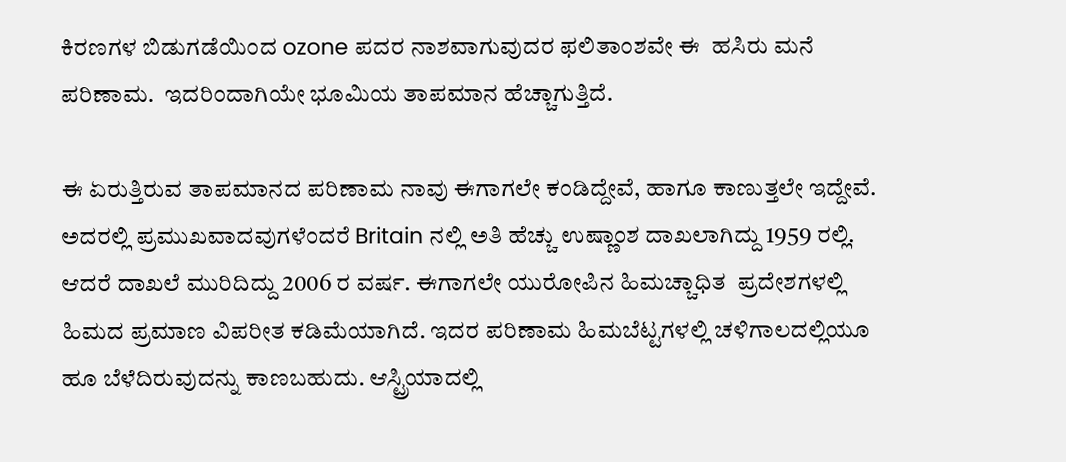ಕಿರಣಗಳ ಬಿಡುಗಡೆಯಿಂದ ozone ಪದರ ನಾಶವಾಗುವುದರ ಫಲಿತಾಂಶವೇ ಈ  ಹಸಿರು ಮನೆ ಪರಿಣಾಮ.  ಇದರಿಂದಾಗಿಯೇ ಭೂಮಿಯ ತಾಪಮಾನ ಹೆಚ್ಚಾಗುತ್ತಿದೆ.

ಈ ಏರುತ್ತಿರುವ ತಾಪಮಾನದ ಪರಿಣಾಮ ನಾವು ಈಗಾಗಲೇ ಕಂಡಿದ್ದೇವೆ, ಹಾಗೂ ಕಾಣುತ್ತಲೇ ಇದ್ದೇವೆ. ಅದರಲ್ಲಿ ಪ್ರಮುಖವಾದವುಗಳೆಂದರೆ Britain ನಲ್ಲಿ ಅತಿ ಹೆಚ್ಚು ಉಷ್ಣಾಂಶ ದಾಖಲಾಗಿದ್ದು 1959 ರಲ್ಲಿ. ಆದರೆ ದಾಖಲೆ ಮುರಿದಿದ್ದು 2006 ರ ವರ್ಷ. ಈಗಾಗಲೇ ಯುರೋಪಿನ ಹಿಮಚ್ಚಾಧಿತ  ಪ್ರದೇಶಗಳಲ್ಲಿ ಹಿಮದ ಪ್ರಮಾಣ ವಿಪರೀತ ಕಡಿಮೆಯಾಗಿದೆ. ಇದರ ಪರಿಣಾಮ ಹಿಮಬೆಟ್ಟಗಳಲ್ಲಿ ಚಳಿಗಾಲದಲ್ಲಿಯೂ ಹೂ ಬೆಳೆದಿರುವುದನ್ನು ಕಾಣಬಹುದು. ಆಸ್ಟ್ರಿಯಾದಲ್ಲಿ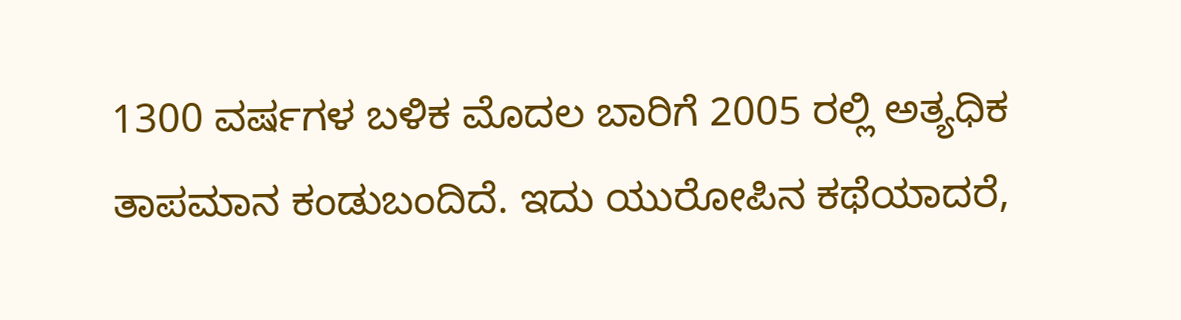1300 ವರ್ಷಗಳ ಬಳಿಕ ಮೊದಲ ಬಾರಿಗೆ 2005 ರಲ್ಲಿ ಅತ್ಯಧಿಕ ತಾಪಮಾನ ಕಂಡುಬಂದಿದೆ. ಇದು ಯುರೋಪಿನ ಕಥೆಯಾದರೆ,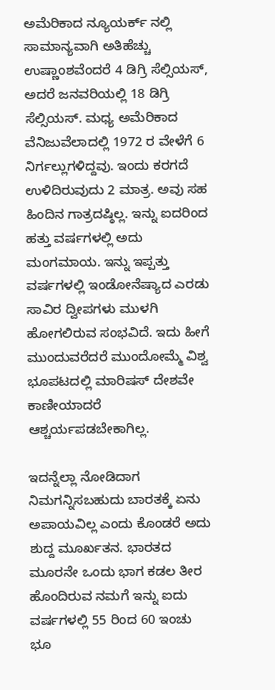ಅಮೆರಿಕಾದ ನ್ಯೂಯರ್ಕ್ ನಲ್ಲಿ ಸಾಮಾನ್ಯವಾಗಿ ಅತಿಹೆಚ್ಚು ಉಷ್ಣಾಂಶವೆಂದರೆ 4 ಡಿಗ್ರಿ ಸೆಲ್ಸಿಯಸ್, ಅದರೆ ಜನವರಿಯಲ್ಲಿ 18 ಡಿಗ್ರಿ ಸೆಲ್ಸಿಯಸ್. ಮಧ್ಯ ಅಮೆರಿಕಾದ ವೆನಿಜುವೆಲಾದಲ್ಲಿ 1972 ರ ವೇಳೆಗೆ 6 ನಿರ್ಗಲ್ಲುಗಳಿದ್ದವು. ಇಂದು ಕರಗದೆ ಉಳಿದಿರುವುದು 2 ಮಾತ್ರ. ಅವು ಸಹ ಹಿಂದಿನ ಗಾತ್ರದಷ್ಠಿಲ್ಲ. ಇನ್ನು ಐದರಿಂದ ಹತ್ತು ವರ್ಷಗಳಲ್ಲಿ ಅದು ಮಂಗಮಾಯ. ಇನ್ನು ಇಪ್ಪತ್ತು ವರ್ಷಗಳಲ್ಲಿ ಇಂಡೋನೆಷ್ಯಾದ ಎರಡು ಸಾವಿರ ದ್ವೀಪಗಳು ಮುಳಗಿ ಹೋಗಲಿರುವ ಸಂಭವಿದೆ. ಇದು ಹೀಗೆ ಮುಂದುವರೆದರೆ ಮುಂದೋಮ್ಮೆ ವಿಶ್ವ ಭೂಪಟದಲ್ಲಿ ಮಾರಿಷಸ್ ದೇಶವೇ ಕಾಣೀಯಾದರೆ ಆಶ್ಚರ್ಯಪಡಬೇಕಾಗಿಲ್ಲ.

ಇದನ್ನೆಲ್ಲಾ ನೋಡಿದಾಗ ನಿಮಗನ್ನಿಸಬಹುದು ಬಾರತಕ್ಕೆ ಏನು ಅಪಾಯವಿಲ್ಲ ಎಂದು ಕೊಂಡರೆ ಅದು ಶುದ್ದ ಮೂರ್ಖತನ. ಭಾರತದ ಮೂರನೇ ಒಂದು ಭಾಗ ಕಡಲ ತೀರ ಹೊಂದಿರುವ ನಮಗೆ ಇನ್ನು ಐದು ವರ್ಷಗಳಲ್ಲಿ 55 ರಿಂದ 60 ಇಂಚು ಭೂ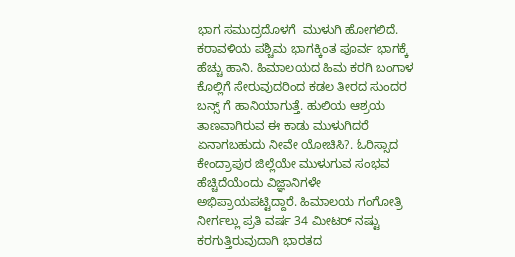ಭಾಗ ಸಮುದ್ರದೊಳಗೆ  ಮುಳುಗಿ ಹೋಗಲಿದೆ. ಕರಾವಳಿಯ ಪಶ್ಚಿಮ ಭಾಗಕ್ಕಿಂತ ಪೂರ್ವ ಭಾಗಕ್ಕೆ ಹೆಚ್ಚು ಹಾನಿ. ಹಿಮಾಲಯದ ಹಿಮ ಕರಗಿ ಬಂಗಾಳ ಕೊಲ್ಲಿಗೆ ಸೇರುವುದರಿಂದ ಕಡಲ ತೀರದ ಸುಂದರ ಬನ್ಸ್ ಗೆ ಹಾನಿಯಾಗುತ್ತೆ. ಹುಲಿಯ ಆಶ್ರಯ ತಾಣವಾಗಿರುವ ಈ ಕಾಡು ಮುಳುಗಿದರೆ ಏನಾಗಬಹುದು ನೀವೇ ಯೋಚಿಸಿ?. ಓರಿಸ್ಸಾದ ಕೇಂದ್ರಾಪುರ ಜಿಲ್ಲೆಯೇ ಮುಳುಗುವ ಸಂಭವ ಹೆಚ್ಚಿದೆಯೆಂದು ವಿಜ್ಞಾನಿಗಳೇ ಅಭಿಪ್ರಾಯಪಟ್ಟಿದ್ದಾರೆ. ಹಿಮಾಲಯ ಗಂಗೋತ್ರಿ ನೀರ್ಗಲ್ಲು ಪ್ರತಿ ವರ್ಷ 34 ಮೀಟರ್ ನಷ್ಟು ಕರಗುತ್ತಿರುವುದಾಗಿ ಭಾರತದ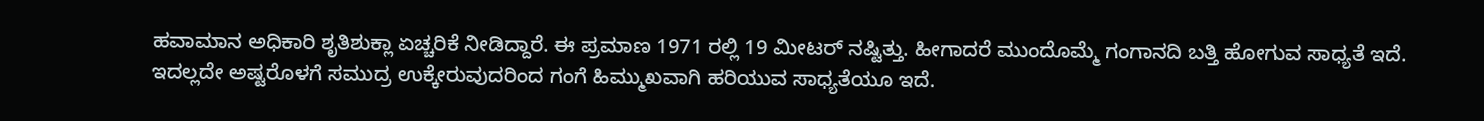ಹವಾಮಾನ ಅಧಿಕಾರಿ ಶೃತಿಶುಕ್ಲಾ ಏಚ್ಚರಿಕೆ ನೀಡಿದ್ದಾರೆ. ಈ ಪ್ರಮಾಣ 1971 ರಲ್ಲಿ 19 ಮೀಟರ್ ನಷ್ಟಿತ್ತು. ಹೀಗಾದರೆ ಮುಂದೊಮ್ಮೆ ಗಂಗಾನದಿ ಬತ್ತಿ ಹೋಗುವ ಸಾಧ್ಯತೆ ಇದೆ. ಇದಲ್ಲದೇ ಅಷ್ಟರೊಳಗೆ ಸಮುದ್ರ ಉಕ್ಕೇರುವುದರಿಂದ ಗಂಗೆ ಹಿಮ್ಮುಖವಾಗಿ ಹರಿಯುವ ಸಾಧ್ಯತೆಯೂ ಇದೆ.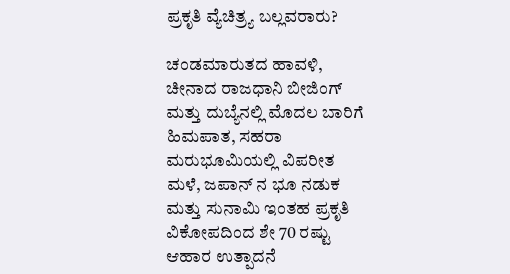ಪ್ರಕೃತಿ ವ್ಯೆಚಿತ್ರ್ಯ ಬಲ್ಲವರಾರು?

ಚಂಡಮಾರುತದ ಹಾವಳಿ, ಚೀನಾದ ರಾಜಧಾನಿ ಬೀಜಿಂಗ್ ಮತ್ತು ದುಬ್ಯೆನಲ್ಲಿ ಮೊದಲ ಬಾರಿಗೆ ಹಿಮಪಾತ, ಸಹರಾ ಮರುಭೂಮಿಯಲ್ಲಿ ವಿಪರೀತ ಮಳೆ, ಜಪಾನ್ ನ ಭೂ ನಡುಕ ಮತ್ತು ಸುನಾಮಿ ಇಂತಹ ಪ್ರಕೃತಿ ವಿಕೋಪದಿಂದ ಶೇ 70 ರಷ್ಟು ಆಹಾರ ಉತ್ಪಾದನೆ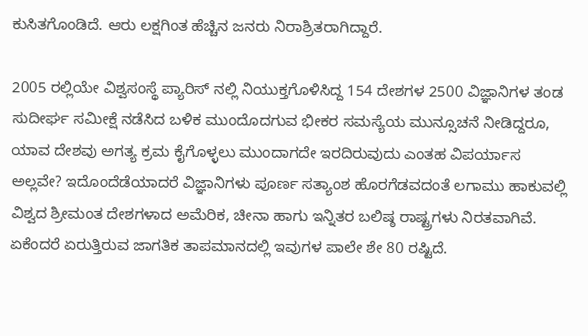ಕುಸಿತಗೊಂಡಿದೆ. ಆರು ಲಕ್ಷಗಿಂತ ಹೆಚ್ಚಿನ ಜನರು ನಿರಾಶ್ರಿತರಾಗಿದ್ದಾರೆ.

2005 ರಲ್ಲಿಯೇ ವಿಶ್ವಸಂಸ್ಥೆ ಪ್ಯಾರಿಸ್ ನಲ್ಲಿ ನಿಯುಕ್ತಗೊಳಿಸಿದ್ದ 154 ದೇಶಗಳ 2500 ವಿಜ್ಞಾನಿಗಳ ತಂಡ ಸುದೀರ್ಘ ಸಮೀಕ್ಷೆ ನಡೆಸಿದ ಬಳಿಕ ಮುಂದೊದಗುವ ಭೀಕರ ಸಮಸ್ಯೆಯ ಮುನ್ಸೂಚನೆ ನೀಡಿದ್ದರೂ, ಯಾವ ದೇಶವು ಅಗತ್ಯ ಕ್ರಮ ಕೈಗೊಳ್ಳಲು ಮುಂದಾಗದೇ ಇರದಿರುವುದು ಎಂತಹ ವಿಪರ್ಯಾಸ ಅಲ್ಲವೇ? ಇದೊಂದೆಡೆಯಾದರೆ ವಿಜ್ಞಾನಿಗಳು ಪೂರ್ಣ ಸತ್ಯಾಂಶ ಹೊರಗೆಡವದಂತೆ ಲಗಾಮು ಹಾಕುವಲ್ಲಿ ವಿಶ್ವದ ಶ್ರೀಮಂತ ದೇಶಗಳಾದ ಅಮೆರಿಕ, ಚೀನಾ ಹಾಗು ಇನ್ನಿತರ ಬಲಿಷ್ಠ ರಾಷ್ಟ್ರಗಳು ನಿರತವಾಗಿವೆ. ಏಕೆಂದರೆ ಏರುತ್ತಿರುವ ಜಾಗತಿಕ ತಾಪಮಾನದಲ್ಲಿ ಇವುಗಳ ಪಾಲೇ ಶೇ 80 ರಷ್ಟಿದೆ.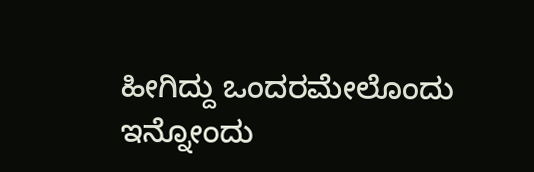ಹೀಗಿದ್ದು ಒಂದರಮೇಲೊಂದು ಇನ್ನೋಂದು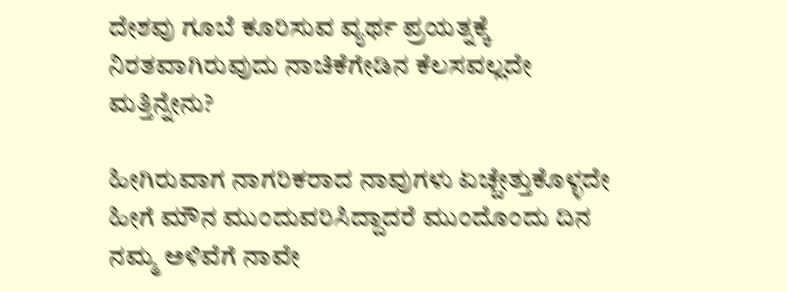ದೇಶವು ಗೂಬೆ ಕೂರಿಸುವ ವ್ಯರ್ಥ ಪ್ರಯತ್ನಕ್ಕೆ ನಿರತವಾಗಿರುವುದು ನಾಚಿಕೆಗೇಡಿನ ಕೆಲಸವಲ್ಲದೇ ಮತ್ತಿನ್ನೇನು?

ಹೀಗಿರುವಾಗ ನಾಗರಿಕರಾದ ನಾವುಗಳು ಏಚ್ಚೇತ್ತುಕೊಳ್ಳದೇ ಹೀಗೆ ಮೌನ ಮುಂದುವರಿಸಿದ್ದಾದರೆ ಮುಂದೊಂದು ದಿನ ನಮ್ಮ ಅಳಿವೆಗೆ ನಾವೇ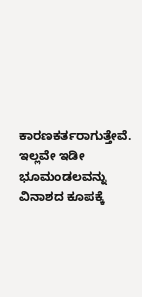ಕಾರಣಕರ್ತರಾಗುತ್ತೇವೆ.  ಇಲ್ಲವೇ ಇಡೀ ಭೂಮಂಡಲವನ್ನು ವಿನಾಶದ ಕೂಪಕ್ಕೆ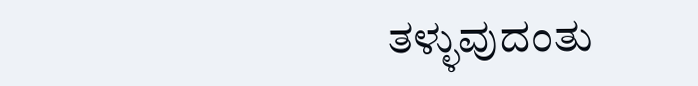ತಳ್ಳುವುದಂತು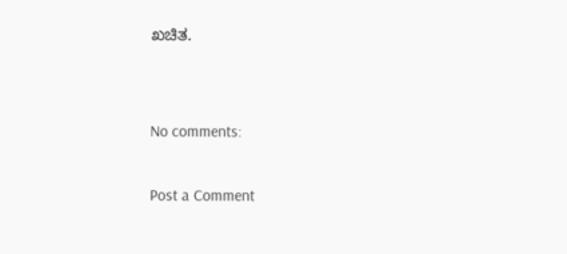ಖಚಿತ.


No comments:

Post a Comment